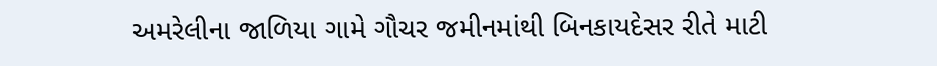અમરેલીના જાળિયા ગામે ગૌચર જમીનમાંથી બિનકાયદેસર રીતે માટી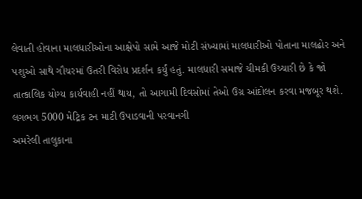લેવાતી હોવાના માલધારીઓના આક્ષેપો સામે આજે મોટી સંખ્યામાં માલધારીઓ પોતાના માલઢોર અને પશુઓ સાથે ગૌચરમાં ઉતરી વિરોધ પ્રદર્શન કર્યું હતું. માલધારી સમાજે ચીમકી ઉચ્ચારી છે કે જો તાત્કાલિક યોગ્ય કાર્યવાહી નહીં થાય, તો આગામી દિવસોમાં તેઓ ઉગ્ર આંદોલન કરવા મજબૂર થશે.
લગભગ 5000 મેટ્રિક ટન માટી ઉપાડવાની પરવાનગી
અમરેલી તાલુકાના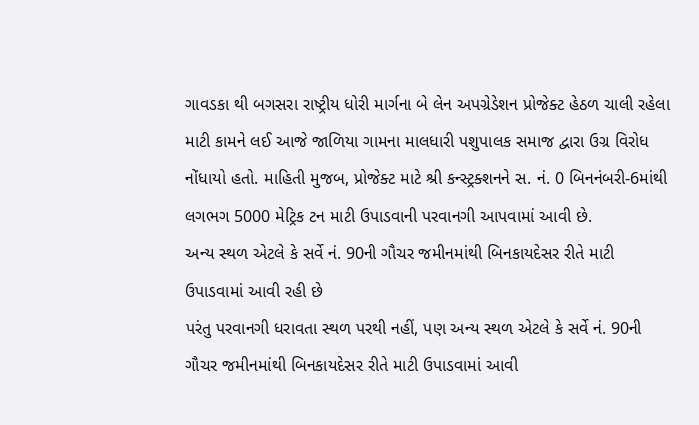ગાવડકા થી બગસરા રાષ્ટ્રીય ધોરી માર્ગના બે લેન અપગ્રેડેશન પ્રોજેક્ટ હેઠળ ચાલી રહેલા માટી કામને લઈ આજે જાળિયા ગામના માલધારી પશુપાલક સમાજ દ્વારા ઉગ્ર વિરોધ નોંધાયો હતો. માહિતી મુજબ, પ્રોજેક્ટ માટે શ્રી કન્સ્ટ્રક્શનને સ. નં. 0 બિનનંબરી-6માંથી લગભગ 5000 મેટ્રિક ટન માટી ઉપાડવાની પરવાનગી આપવામાં આવી છે.
અન્ય સ્થળ એટલે કે સર્વે નં. 90ની ગૌચર જમીનમાંથી બિનકાયદેસર રીતે માટી ઉપાડવામાં આવી રહી છે
પરંતુ પરવાનગી ધરાવતા સ્થળ પરથી નહીં, પણ અન્ય સ્થળ એટલે કે સર્વે નં. 90ની ગૌચર જમીનમાંથી બિનકાયદેસર રીતે માટી ઉપાડવામાં આવી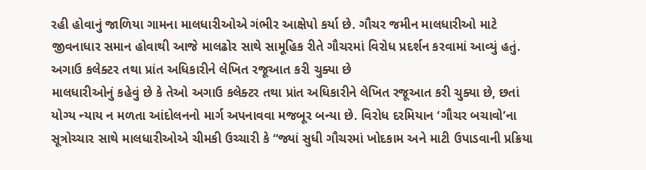રહી હોવાનું જાળિયા ગામના માલધારીઓએ ગંભીર આક્ષેપો કર્યા છે. ગૌચર જમીન માલધારીઓ માટે જીવનાધાર સમાન હોવાથી આજે માલઢોર સાથે સામૂહિક રીતે ગૌચરમાં વિરોધ પ્રદર્શન કરવામાં આવ્યું હતું.
અગાઉ કલેક્ટર તથા પ્રાંત અધિકારીને લેખિત રજૂઆત કરી ચુક્યા છે
માલધારીઓનું કહેવું છે કે તેઓ અગાઉ કલેક્ટર તથા પ્રાંત અધિકારીને લેખિત રજૂઆત કરી ચુક્યા છે, છતાં યોગ્ય ન્યાય ન મળતા આંદોલનનો માર્ગ અપનાવવા મજબૂર બન્યા છે. વિરોધ દરમિયાન ‘ગૌચર બચાવો’ના સૂત્રોચ્ચાર સાથે માલધારીઓએ ચીમકી ઉચ્ચારી કે “જ્યાં સુધી ગૌચરમાં ખોદકામ અને માટી ઉપાડવાની પ્રક્રિયા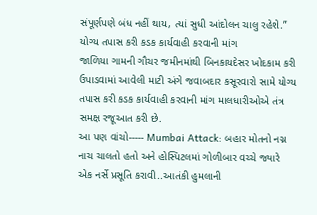સંપૂર્ણપણે બંધ નહીં થાય, ત્યાં સુધી આંદોલન ચાલુ રહેશે.”
યોગ્ય તપાસ કરી કડક કાર્યવાહી કરવાની માંગ
જાળિયા ગામની ગૌચર જમીનમાંથી બિનકાયદેસર ખોદકામ કરી ઉપાડવામાં આવેલી માટી અંગે જવાબદાર કસૂરવારો સામે યોગ્ય તપાસ કરી કડક કાર્યવાહી કરવાની માંગ માલધારીઓએ તંત્ર સમક્ષ રજૂઆત કરી છે.
આ પણ વાંચો----- Mumbai Attack: બહાર મોતનો નગ્ન નાચ ચાલતો હતો અને હોસ્પિટલમાં ગોળીબાર વચ્ચે જ્યારે એક નર્સે પ્રસૂતિ કરાવી..આતંકી હુમલાની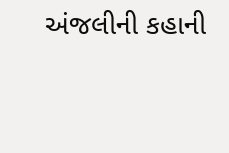અંજલીની કહાની